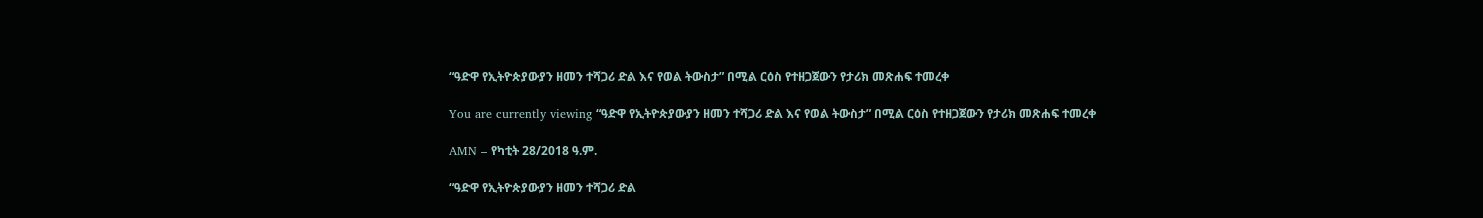“ዓድዋ የኢትዮጵያውያን ዘመን ተሻጋሪ ድል እና የወል ትውስታ” በሚል ርዕስ የተዘጋጀውን የታሪክ መጽሐፍ ተመረቀ

You are currently viewing “ዓድዋ የኢትዮጵያውያን ዘመን ተሻጋሪ ድል እና የወል ትውስታ” በሚል ርዕስ የተዘጋጀውን የታሪክ መጽሐፍ ተመረቀ

AMN – የካቲት 28/2018 ዓ.ም.

“ዓድዋ የኢትዮጵያውያን ዘመን ተሻጋሪ ድል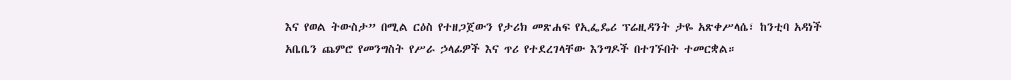እና የወል ትውስታ” በሚል ርዕስ የተዘጋጀውን የታሪክ መጽሐፍ የኢፌዴሪ ፕሬዚዳንት ታዬ አጽቀሥላሴ፣ ከንቲባ አዳነች አቤቤን ጨምሮ የመንግስት የሥራ ኃላፊዎች እና ጥሪ የተደረገላቸው እንግዶች በተገኙበት ተመርቋል።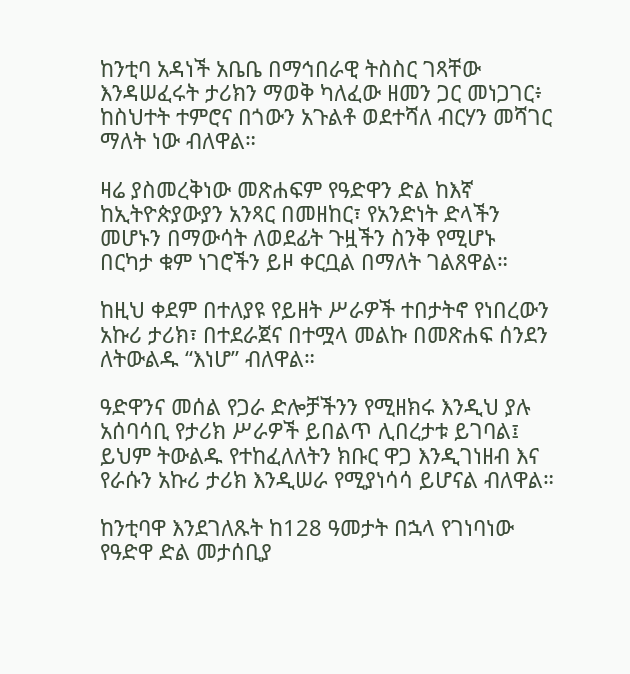ከንቲባ አዳነች አቤቤ በማኅበራዊ ትስስር ገጻቸው እንዳሠፈሩት ታሪክን ማወቅ ካለፈው ዘመን ጋር መነጋገር፥ ከስህተት ተምሮና በጎውን አጉልቶ ወደተሻለ ብርሃን መሻገር ማለት ነው ብለዋል።

ዛሬ ያስመረቅነው መጽሐፍም የዓድዋን ድል ከእኛ ከኢትዮጵያውያን አንጻር በመዘከር፣ የአንድነት ድላችን መሆኑን በማውሳት ለወደፊት ጉዟችን ስንቅ የሚሆኑ በርካታ ቁም ነገሮችን ይዞ ቀርቧል በማለት ገልጸዋል።

ከዚህ ቀደም በተለያዩ የይዘት ሥራዎች ተበታትኖ የነበረውን አኩሪ ታሪክ፣ በተደራጀና በተሟላ መልኩ በመጽሐፍ ሰንደን ለትውልዱ “እነሆ” ብለዋል።

ዓድዋንና መሰል የጋራ ድሎቻችንን የሚዘክሩ እንዲህ ያሉ አሰባሳቢ የታሪክ ሥራዎች ይበልጥ ሊበረታቱ ይገባል፤ ይህም ትውልዱ የተከፈለለትን ክቡር ዋጋ እንዲገነዘብ እና የራሱን አኩሪ ታሪክ እንዲሠራ የሚያነሳሳ ይሆናል ብለዋል።

ከንቲባዋ እንደገለጹት ከ128 ዓመታት በኋላ የገነባነው የዓድዋ ድል መታሰቢያ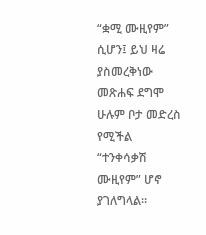“ቋሚ ሙዚየም” ሲሆን፤ ይህ ዛሬ ያስመረቅነው መጽሐፍ ደግሞ ሁሉም ቦታ መድረስ የሚችል “ተንቀሳቃሽ ሙዚየም” ሆኖ ያገለግላል።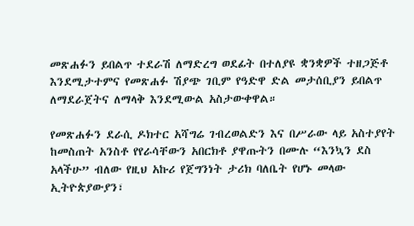መጽሐፉን ይበልጥ ተደራሽ ለማድረግ ወደፊት በተለያዩ ቋንቋዎች ተዘጋጅቶ እንደሚታተምና የመጽሐፉ ሽያጭ ገቢም የዓድዋ ድል መታሰቢያን ይበልጥ ለማደራጀትና ለማላቅ እንደሚውል አስታውቀዋል።

የመጽሐፉን ደራሲ ዶክተር አሻግሬ ገብረወልድን እና በሥራው ላይ አስተያየት ከመስጠት አንስቶ የየራሳቸውን አበርክቶ ያዋጡትን በሙሉ “እንኳን ደስ አላችሁ” ብለው የዚህ አኩሪ የጀግንነት ታሪክ ባለቤት የሆኑ መላው ኢትዮጵያውያን፣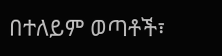በተለይም ወጣቶች፣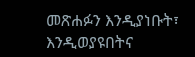መጽሐፉን እንዲያነቡት፣ እንዲወያዩበትና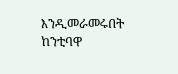እንዲመራመሩበት ከንቲባዋ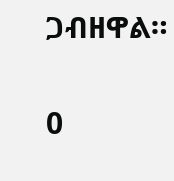ጋብዘዋል።

0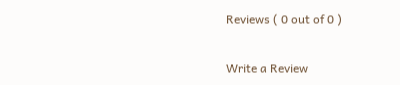Reviews ( 0 out of 0 )

Write a Review